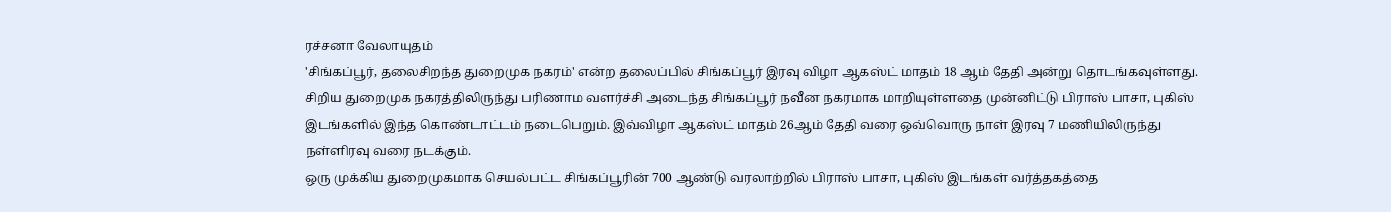ரச்சனா வேலாயுதம்
'சிங்கப்பூர், தலைசிறந்த துறைமுக நகரம்' என்ற தலைப்பில் சிங்கப்பூர் இரவு விழா ஆகஸ்ட் மாதம் 18 ஆம் தேதி அன்று தொடங்கவுள்ளது. சிறிய துறைமுக நகரத்திலிருந்து பரிணாம வளர்ச்சி அடைந்த சிங்கப்பூர் நவீன நகரமாக மாறியுள்ளதை முன்னிட்டு பிராஸ் பாசா, புகிஸ் இடங்களில் இந்த கொண்டாட்டம் நடைபெறும். இவ்விழா ஆகஸ்ட் மாதம் 26ஆம் தேதி வரை ஒவ்வொரு நாள் இரவு 7 மணியிலிருந்து நள்ளிரவு வரை நடக்கும்.
ஒரு முக்கிய துறைமுகமாக செயல்பட்ட சிங்கப்பூரின் 700 ஆண்டு வரலாற்றில் பிராஸ் பாசா, புகிஸ் இடங்கள் வர்த்தகத்தை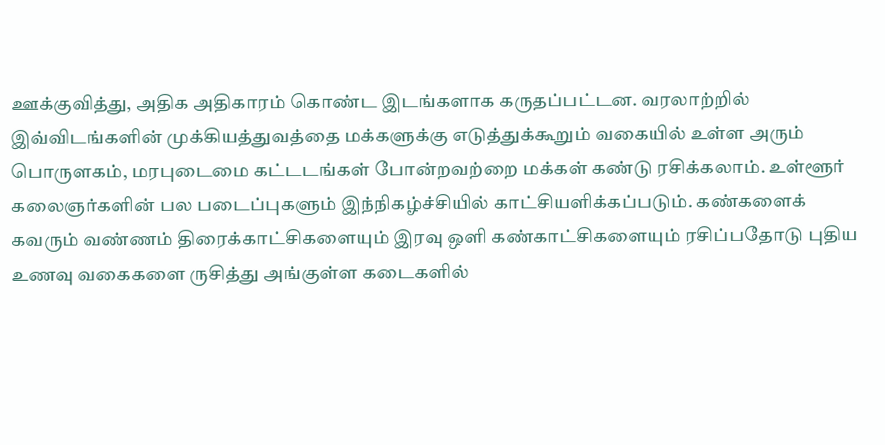ஊக்குவித்து, அதிக அதிகாரம் கொண்ட இடங்களாக கருதப்பட்டன. வரலாற்றில் இவ்விடங்களின் முக்கியத்துவத்தை மக்களுக்கு எடுத்துக்கூறும் வகையில் உள்ள அரும் பொருளகம், மரபுடைமை கட்டடங்கள் போன்றவற்றை மக்கள் கண்டு ரசிக்கலாம். உள்ளூர் கலைஞர்களின் பல படைப்புகளும் இந்நிகழ்ச்சியில் காட்சியளிக்கப்படும். கண்களைக் கவரும் வண்ணம் திரைக்காட்சிகளையும் இரவு ஒளி கண்காட்சிகளையும் ரசிப்பதோடு புதிய உணவு வகைகளை ருசித்து அங்குள்ள கடைகளில்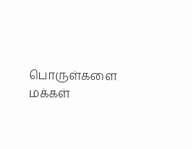பொருள்களை மக்கள்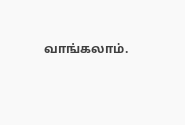வாங்கலாம்.